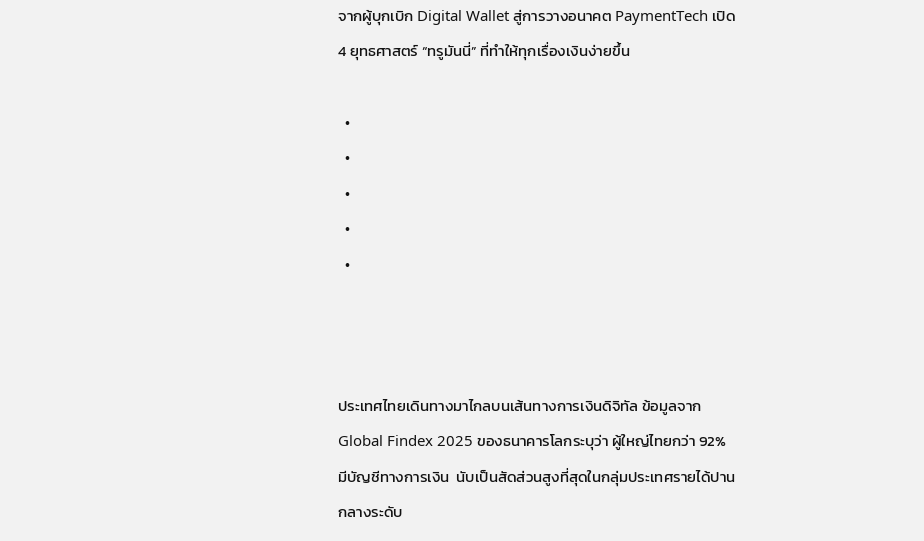จากผู้บุกเบิก Digital Wallet สู่การวางอนาคต PaymentTech เปิด 4 ยุทธศาสตร์ “ทรูมันนี่” ที่ทำให้ทุกเรื่องเงินง่ายขึ้น

  •
  •
  •
  •
  •



ประเทศไทยเดินทางมาไกลบนเส้นทางการเงินดิจิทัล ข้อมูลจาก Global Findex 2025 ของธนาคารโลกระบุว่า ผู้ใหญ่ไทยกว่า 92% มีบัญชีทางการเงิน  นับเป็นสัดส่วนสูงที่สุดในกลุ่มประเทศรายได้ปานกลางระดับ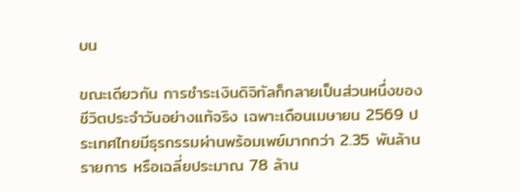บน

ขณะเดียวกัน การชำระเงินดิจิทัลก็กลายเป็นส่วนหนึ่งของชีวิตประจำวันอย่างแท้จริง เฉพาะเดือนเมษายน 2569 ประเทศไทยมีธุรกรรมผ่านพร้อมเพย์มากกว่า 2.35 พันล้านรายการ หรือเฉลี่ยประมาณ 78 ล้าน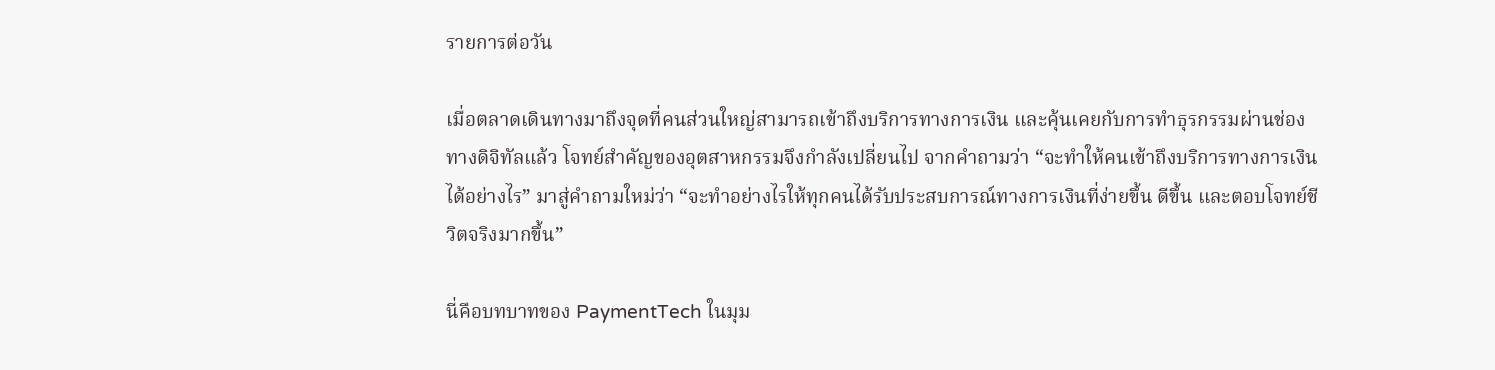รายการต่อวัน

เมื่อตลาดเดินทางมาถึงจุดที่คนส่วนใหญ่สามารถเข้าถึงบริการทางการเงิน และคุ้นเคยกับการทำธุรกรรมผ่านช่องทางดิจิทัลแล้ว โจทย์สำคัญของอุตสาหกรรมจึงกำลังเปลี่ยนไป จากคำถามว่า “จะทำให้คนเข้าถึงบริการทางการเงินได้อย่างไร” มาสู่คำถามใหม่ว่า “จะทำอย่างไรให้ทุกคนได้รับประสบการณ์ทางการเงินที่ง่ายขึ้น ดีขึ้น และตอบโจทย์ชีวิตจริงมากขึ้น”

นี่คือบทบาทของ PaymentTech ในมุม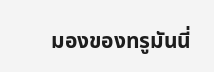มองของทรูมันนี่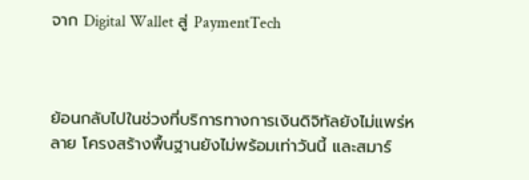จาก Digital Wallet สู่ PaymentTech



ย้อนกลับไปในช่วงที่บริการทางการเงินดิจิทัลยังไม่แพร่หลาย โครงสร้างพื้นฐานยังไม่พร้อมเท่าวันนี้ และสมาร์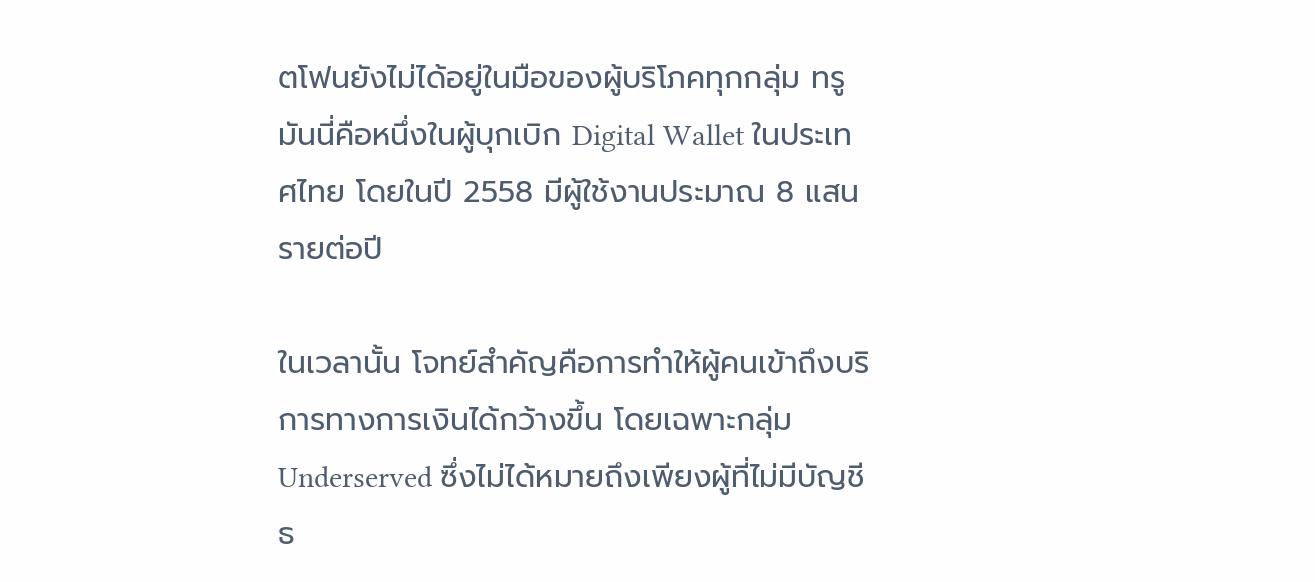ตโฟนยังไม่ได้อยู่ในมือของผู้บริโภคทุกกลุ่ม ทรูมันนี่คือหนึ่งในผู้บุกเบิก Digital Wallet ในประเทศไทย โดยในปี 2558 มีผู้ใช้งานประมาณ 8 แสนรายต่อปี

ในเวลานั้น โจทย์สำคัญคือการทำให้ผู้คนเข้าถึงบริการทางการเงินได้กว้างขึ้น โดยเฉพาะกลุ่ม Underserved ซึ่งไม่ได้หมายถึงเพียงผู้ที่ไม่มีบัญชีธ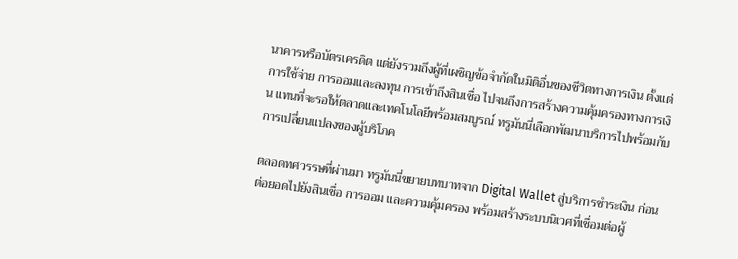นาคารหรือบัตรเครดิต แต่ยังรวมถึงผู้ที่เผชิญข้อจำกัดในมิติอื่นของชีวิตทางการเงิน ตั้งแต่การใช้จ่าย การออมและลงทุน การเข้าถึงสินเชื่อ ไปจนถึงการสร้างความคุ้มครองทางการเงิน แทนที่จะรอให้ตลาดและเทคโนโลยีพร้อมสมบูรณ์ ทรูมันนี่เลือกพัฒนาบริการไปพร้อมกับการเปลี่ยนแปลงของผู้บริโภค

ตลอดทศวรรษที่ผ่านมา ทรูมันนี่ขยายบทบาทจาก Digital Wallet สู่บริการชำระเงิน ก่อนต่อยอดไปยังสินเชื่อ การออม และความคุ้มครอง พร้อมสร้างระบบนิเวศที่เชื่อมต่อผู้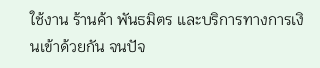ใช้งาน ร้านค้า พันธมิตร และบริการทางการเงินเข้าด้วยกัน จนปัจ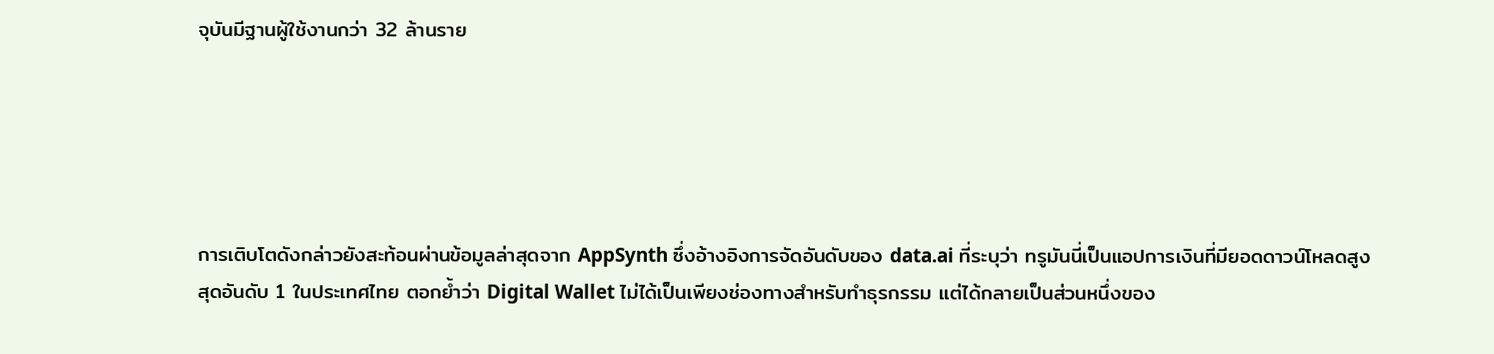จุบันมีฐานผู้ใช้งานกว่า 32 ล้านราย





การเติบโตดังกล่าวยังสะท้อนผ่านข้อมูลล่าสุดจาก AppSynth ซึ่งอ้างอิงการจัดอันดับของ data.ai ที่ระบุว่า ทรูมันนี่เป็นแอปการเงินที่มียอดดาวน์โหลดสูงสุดอันดับ 1 ในประเทศไทย ตอกย้ำว่า Digital Wallet ไม่ได้เป็นเพียงช่องทางสำหรับทำธุรกรรม แต่ได้กลายเป็นส่วนหนึ่งของ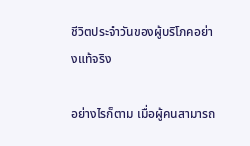ชีวิตประจำวันของผู้บริโภคอย่างแท้จริง

อย่างไรก็ตาม เมื่อผู้คนสามารถ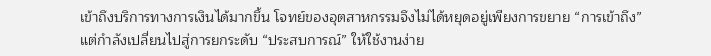เข้าถึงบริการทางการเงินได้มากขึ้น โจทย์ของอุตสาหกรรมจึงไม่ได้หยุดอยู่เพียงการขยาย “การเข้าถึง” แต่กำลังเปลี่ยนไปสู่การยกระดับ “ประสบการณ์” ให้ใช้งานง่าย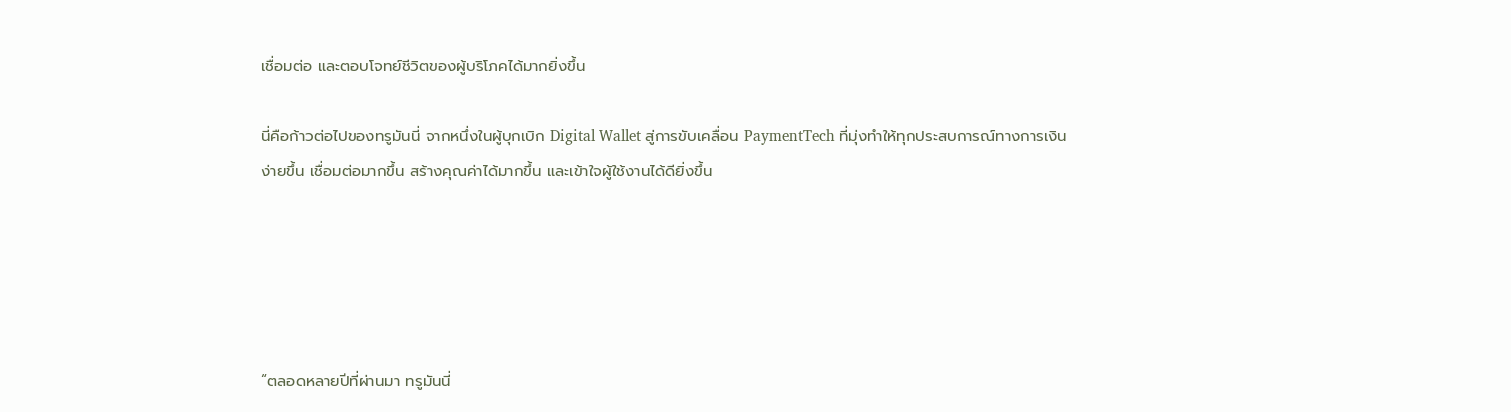เชื่อมต่อ และตอบโจทย์ชีวิตของผู้บริโภคได้มากยิ่งขึ้น

นี่คือก้าวต่อไปของทรูมันนี่ จากหนึ่งในผู้บุกเบิก Digital Wallet สู่การขับเคลื่อน PaymentTech ที่มุ่งทำให้ทุกประสบการณ์ทางการเงินง่ายขึ้น เชื่อมต่อมากขึ้น สร้างคุณค่าได้มากขึ้น และเข้าใจผู้ใช้งานได้ดียิ่งขึ้น





“ตลอดหลายปีที่ผ่านมา ทรูมันนี่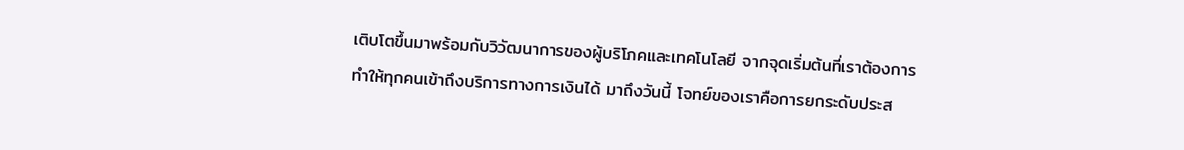เติบโตขึ้นมาพร้อมกับวิวัฒนาการของผู้บริโภคและเทคโนโลยี จากจุดเริ่มต้นที่เราต้องการทำให้ทุกคนเข้าถึงบริการทางการเงินได้ มาถึงวันนี้ โจทย์ของเราคือการยกระดับประส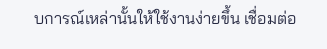บการณ์เหล่านั้นให้ใช้งานง่ายขึ้น เชื่อมต่อ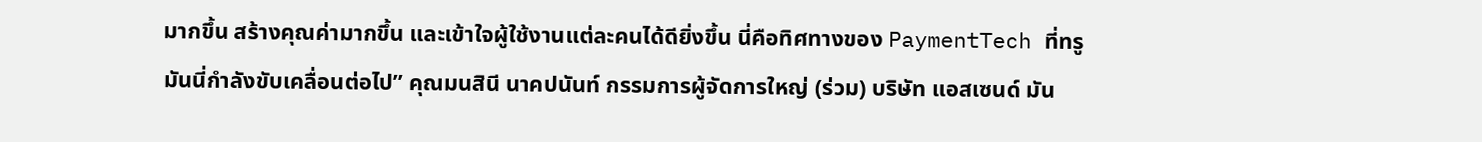มากขึ้น สร้างคุณค่ามากขึ้น และเข้าใจผู้ใช้งานแต่ละคนได้ดียิ่งขึ้น นี่คือทิศทางของ PaymentTech ที่ทรูมันนี่กำลังขับเคลื่อนต่อไป” คุณมนสินี นาคปนันท์ กรรมการผู้จัดการใหญ่ (ร่วม) บริษัท แอสเซนด์ มัน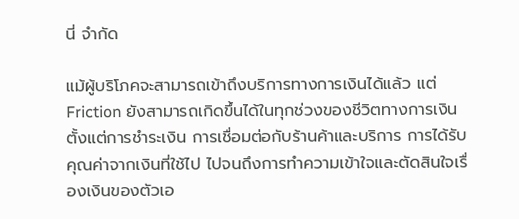นี่ จำกัด

แม้ผู้บริโภคจะสามารถเข้าถึงบริการทางการเงินได้แล้ว แต่ Friction ยังสามารถเกิดขึ้นได้ในทุกช่วงของชีวิตทางการเงิน ตั้งแต่การชำระเงิน การเชื่อมต่อกับร้านค้าและบริการ การได้รับคุณค่าจากเงินที่ใช้ไป ไปจนถึงการทำความเข้าใจและตัดสินใจเรื่องเงินของตัวเอ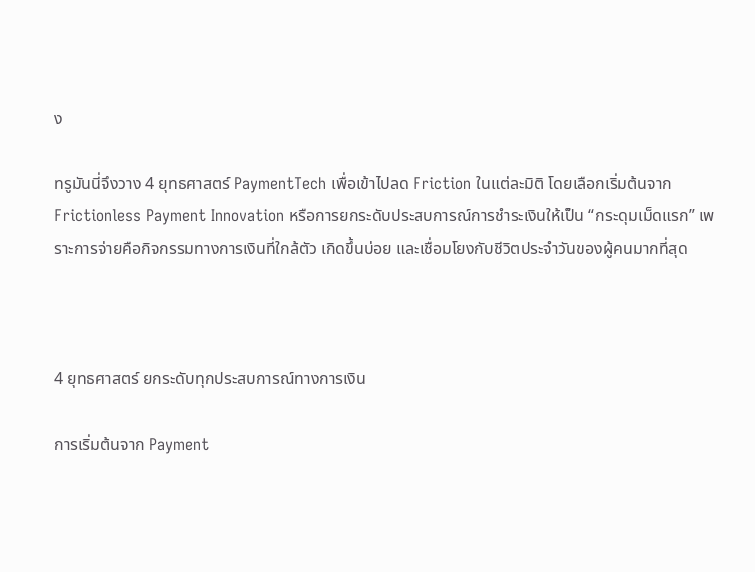ง

ทรูมันนี่จึงวาง 4 ยุทธศาสตร์ PaymentTech เพื่อเข้าไปลด Friction ในแต่ละมิติ โดยเลือกเริ่มต้นจาก Frictionless Payment Innovation หรือการยกระดับประสบการณ์การชำระเงินให้เป็น “กระดุมเม็ดแรก” เพราะการจ่ายคือกิจกรรมทางการเงินที่ใกล้ตัว เกิดขึ้นบ่อย และเชื่อมโยงกับชีวิตประจำวันของผู้คนมากที่สุด



4 ยุทธศาสตร์ ยกระดับทุกประสบการณ์ทางการเงิน

การเริ่มต้นจาก Payment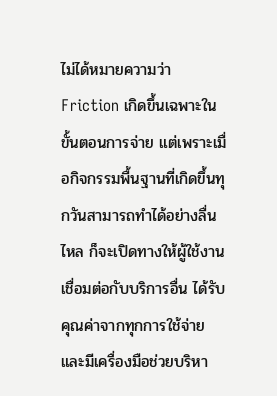ไม่ได้หมายความว่า Friction เกิดขึ้นเฉพาะในขั้นตอนการจ่าย แต่เพราะเมื่อกิจกรรมพื้นฐานที่เกิดขึ้นทุกวันสามารถทำได้อย่างลื่นไหล ก็จะเปิดทางให้ผู้ใช้งานเชื่อมต่อกับบริการอื่น ได้รับคุณค่าจากทุกการใช้จ่าย และมีเครื่องมือช่วยบริหา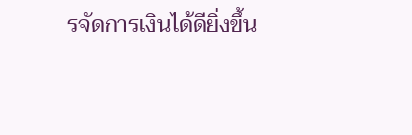รจัดการเงินได้ดียิ่งขึ้น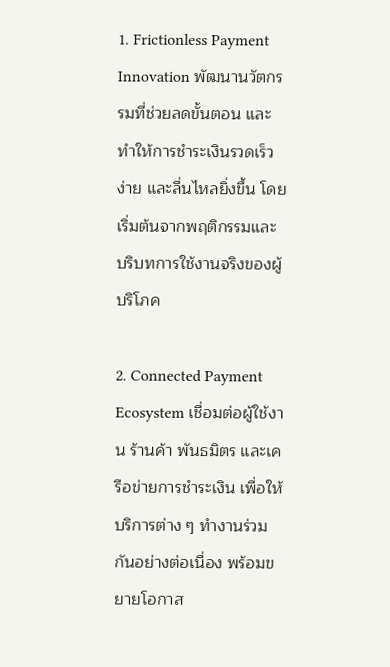1. Frictionless Payment Innovation พัฒนานวัตกรรมที่ช่วยลดขั้นตอน และทำให้การชำระเงินรวดเร็ว ง่าย และลื่นไหลยิ่งขึ้น โดยเริ่มต้นจากพฤติกรรมและบริบทการใช้งานจริงของผู้บริโภค

2. Connected Payment Ecosystem เชื่อมต่อผู้ใช้งาน ร้านค้า พันธมิตร และเครือข่ายการชำระเงิน เพื่อให้บริการต่าง ๆ ทำงานร่วมกันอย่างต่อเนื่อง พร้อมขยายโอกาส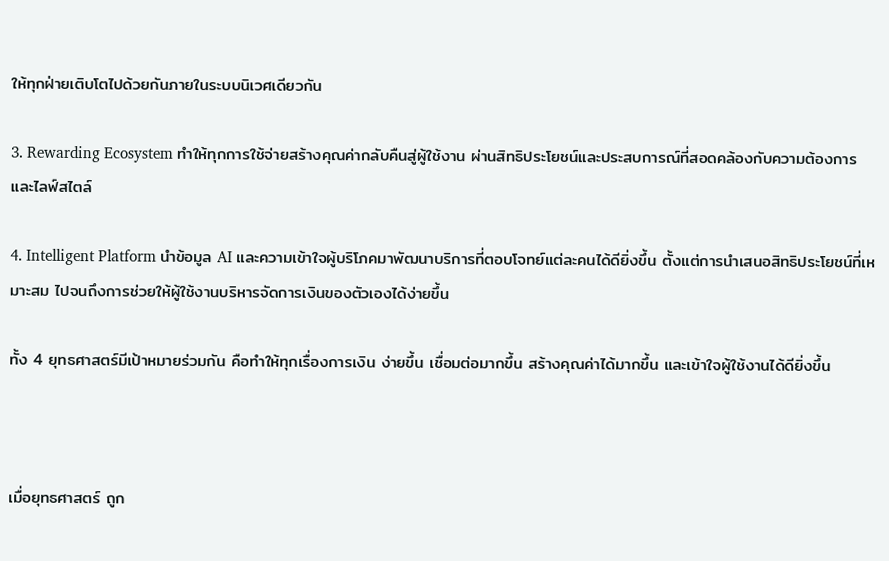ให้ทุกฝ่ายเติบโตไปด้วยกันภายในระบบนิเวศเดียวกัน

3. Rewarding Ecosystem ทำให้ทุกการใช้จ่ายสร้างคุณค่ากลับคืนสู่ผู้ใช้งาน ผ่านสิทธิประโยชน์และประสบการณ์ที่สอดคล้องกับความต้องการและไลฟ์สไตล์

4. Intelligent Platform นำข้อมูล AI และความเข้าใจผู้บริโภคมาพัฒนาบริการที่ตอบโจทย์แต่ละคนได้ดียิ่งขึ้น ตั้งแต่การนำเสนอสิทธิประโยชน์ที่เหมาะสม ไปจนถึงการช่วยให้ผู้ใช้งานบริหารจัดการเงินของตัวเองได้ง่ายขึ้น

ทั้ง 4 ยุทธศาสตร์มีเป้าหมายร่วมกัน คือทำให้ทุกเรื่องการเงิน ง่ายขึ้น เชื่อมต่อมากขึ้น สร้างคุณค่าได้มากขึ้น และเข้าใจผู้ใช้งานได้ดียิ่งขึ้น



เมื่อยุทธศาสตร์ ถูก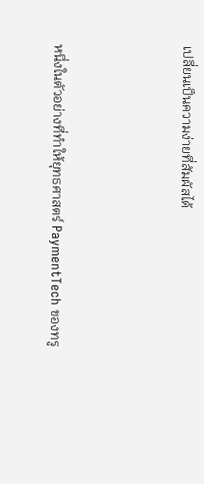เปลี่ยนเป็นความง่ายที่สัมผัสได้



หนึ่งในตัวอย่างที่ทำให้ยุทธศาสตร์ PaymentTech ของทรู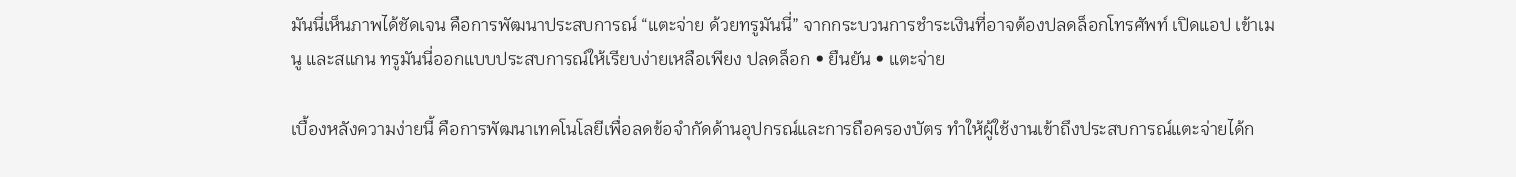มันนี่เห็นภาพได้ชัดเจน คือการพัฒนาประสบการณ์ “แตะจ่าย ด้วยทรูมันนี่” จากกระบวนการชำระเงินที่อาจต้องปลดล็อกโทรศัพท์ เปิดแอป เข้าเมนู และสแกน ทรูมันนี่ออกแบบประสบการณ์ให้เรียบง่ายเหลือเพียง ปลดล็อก • ยืนยัน • แตะจ่าย

เบื้องหลังความง่ายนี้ คือการพัฒนาเทคโนโลยีเพื่อลดข้อจำกัดด้านอุปกรณ์และการถือครองบัตร ทำให้ผู้ใช้งานเข้าถึงประสบการณ์แตะจ่ายได้ก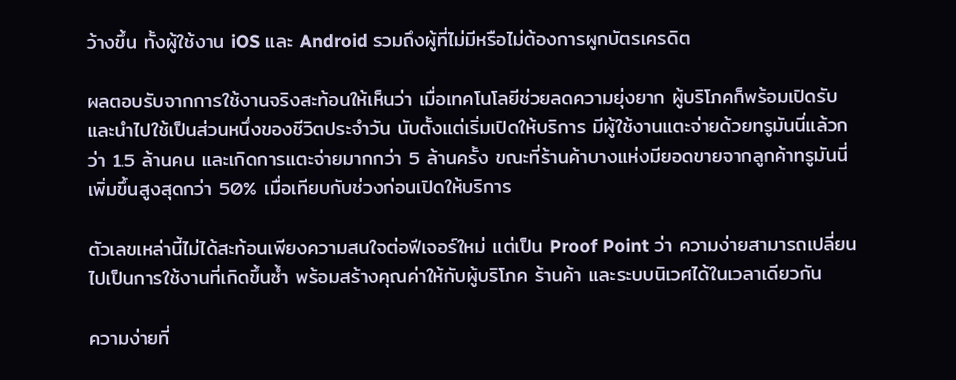ว้างขึ้น ทั้งผู้ใช้งาน iOS และ Android รวมถึงผู้ที่ไม่มีหรือไม่ต้องการผูกบัตรเครดิต

ผลตอบรับจากการใช้งานจริงสะท้อนให้เห็นว่า เมื่อเทคโนโลยีช่วยลดความยุ่งยาก ผู้บริโภคก็พร้อมเปิดรับและนำไปใช้เป็นส่วนหนึ่งของชีวิตประจำวัน นับตั้งแต่เริ่มเปิดให้บริการ มีผู้ใช้งานแตะจ่ายด้วยทรูมันนี่แล้วกว่า 1.5 ล้านคน และเกิดการแตะจ่ายมากกว่า 5 ล้านครั้ง ขณะที่ร้านค้าบางแห่งมียอดขายจากลูกค้าทรูมันนี่เพิ่มขึ้นสูงสุดกว่า 50% เมื่อเทียบกับช่วงก่อนเปิดให้บริการ

ตัวเลขเหล่านี้ไม่ได้สะท้อนเพียงความสนใจต่อฟีเจอร์ใหม่ แต่เป็น Proof Point ว่า ความง่ายสามารถเปลี่ยนไปเป็นการใช้งานที่เกิดขึ้นซ้ำ พร้อมสร้างคุณค่าให้กับผู้บริโภค ร้านค้า และระบบนิเวศได้ในเวลาเดียวกัน

ความง่ายที่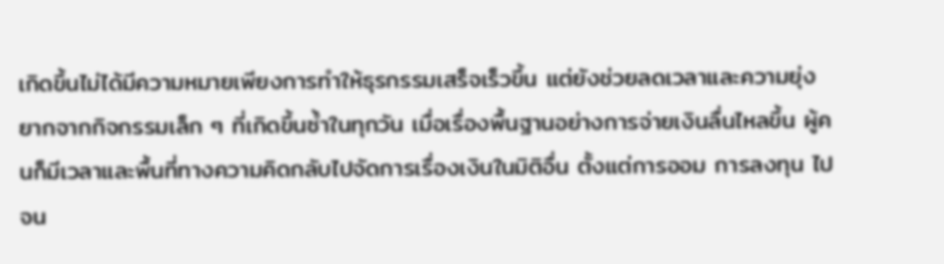เกิดขึ้นไม่ได้มีความหมายเพียงการทำให้ธุรกรรมเสร็จเร็วขึ้น แต่ยังช่วยลดเวลาและความยุ่งยากจากกิจกรรมเล็ก ๆ ที่เกิดขึ้นซ้ำในทุกวัน เมื่อเรื่องพื้นฐานอย่างการจ่ายเงินลื่นไหลขึ้น ผู้คนก็มีเวลาและพื้นที่ทางความคิดกลับไปจัดการเรื่องเงินในมิติอื่น ตั้งแต่การออม การลงทุน ไปจน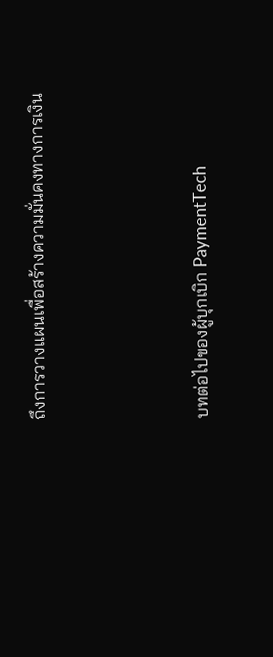ถึงการวางแผนเพื่อสร้างความมั่นคงทางการเงิน



บทต่อไปของผู้บุกเบิก PaymentTech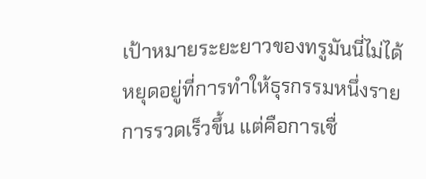เป้าหมายระยะยาวของทรูมันนี่ไม่ได้หยุดอยู่ที่การทำให้ธุรกรรมหนึ่งรายการรวดเร็วขึ้น แต่คือการเชื่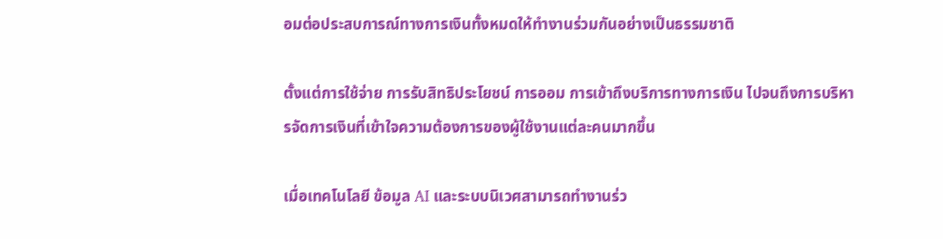อมต่อประสบการณ์ทางการเงินทั้งหมดให้ทำงานร่วมกันอย่างเป็นธรรมชาติ

ตั้งแต่การใช้จ่าย การรับสิทธิประโยชน์ การออม การเข้าถึงบริการทางการเงิน ไปจนถึงการบริหารจัดการเงินที่เข้าใจความต้องการของผู้ใช้งานแต่ละคนมากขึ้น

เมื่อเทคโนโลยี ข้อมูล AI และระบบนิเวศสามารถทำงานร่ว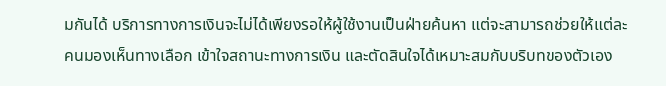มกันได้ บริการทางการเงินจะไม่ได้เพียงรอให้ผู้ใช้งานเป็นฝ่ายค้นหา แต่จะสามารถช่วยให้แต่ละคนมองเห็นทางเลือก เข้าใจสถานะทางการเงิน และตัดสินใจได้เหมาะสมกับบริบทของตัวเอง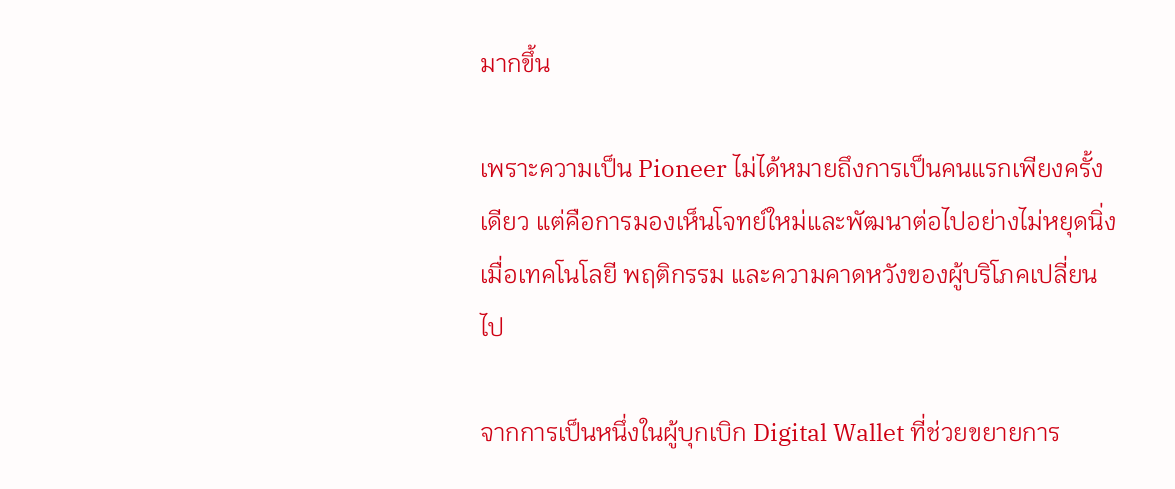มากขึ้น

เพราะความเป็น Pioneer ไม่ได้หมายถึงการเป็นคนแรกเพียงครั้งเดียว แต่คือการมองเห็นโจทย์ใหม่และพัฒนาต่อไปอย่างไม่หยุดนิ่ง เมื่อเทคโนโลยี พฤติกรรม และความคาดหวังของผู้บริโภคเปลี่ยนไป

จากการเป็นหนึ่งในผู้บุกเบิก Digital Wallet ที่ช่วยขยายการ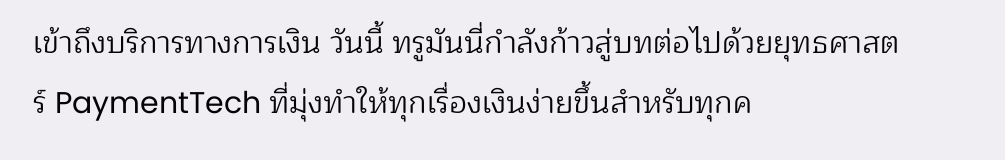เข้าถึงบริการทางการเงิน วันนี้ ทรูมันนี่กำลังก้าวสู่บทต่อไปด้วยยุทธศาสตร์ PaymentTech ที่มุ่งทำให้ทุกเรื่องเงินง่ายขึ้นสำหรับทุกค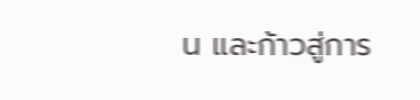น และก้าวสู่การ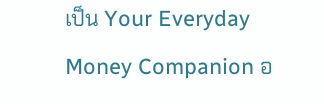เป็น Your Everyday Money Companion อ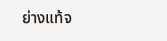ย่างแท้จ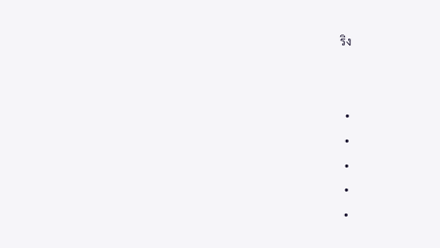ริง


  •
  •
  •
  •
  •